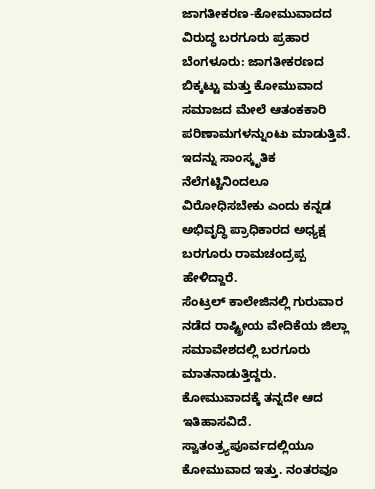ಜಾಗತೀಕರಣ-ಕೋಮುವಾದದ ವಿರುದ್ಧ ಬರಗೂರು ಪ್ರಹಾರ
ಬೆಂಗಳೂರು: ಜಾಗತೀಕರಣದ ಬಿಕ್ಕಟ್ಟು ಮತ್ತು ಕೋಮುವಾದ ಸಮಾಜದ ಮೇಲೆ ಆತಂಕಕಾರಿ ಪರಿಣಾಮಗಳನ್ನುಂಟು ಮಾಡುತ್ತಿವೆ. ಇದನ್ನು ಸಾಂಸ್ಕೃತಿಕ ನೆಲೆಗಟ್ಟಿನಿಂದಲೂ ವಿರೋಧಿಸಬೇಕು ಎಂದು ಕನ್ನಡ ಅಭಿವೃದ್ಧಿ ಪ್ರಾಧಿಕಾರದ ಅಧ್ಯಕ್ಷ ಬರಗೂರು ರಾಮಚಂದ್ರಪ್ಪ ಹೇಳಿದ್ದಾರೆ.
ಸೆಂಟ್ರಲ್ ಕಾಲೇಜಿನಲ್ಲಿ ಗುರುವಾರ ನಡೆದ ರಾಷ್ಟ್ರೀಯ ವೇದಿಕೆಯ ಜಿಲ್ಲಾ ಸಮಾವೇಶದಲ್ಲಿ ಬರಗೂರು ಮಾತನಾಡುತ್ತಿದ್ದರು. ಕೋಮುವಾದಕ್ಕೆ ತನ್ನದೇ ಆದ ಇತಿಹಾಸವಿದೆ. ಸ್ವಾತಂತ್ರ್ಯಪೂರ್ವದಲ್ಲಿಯೂ ಕೋಮುವಾದ ಇತ್ತು. ನಂತರವೂ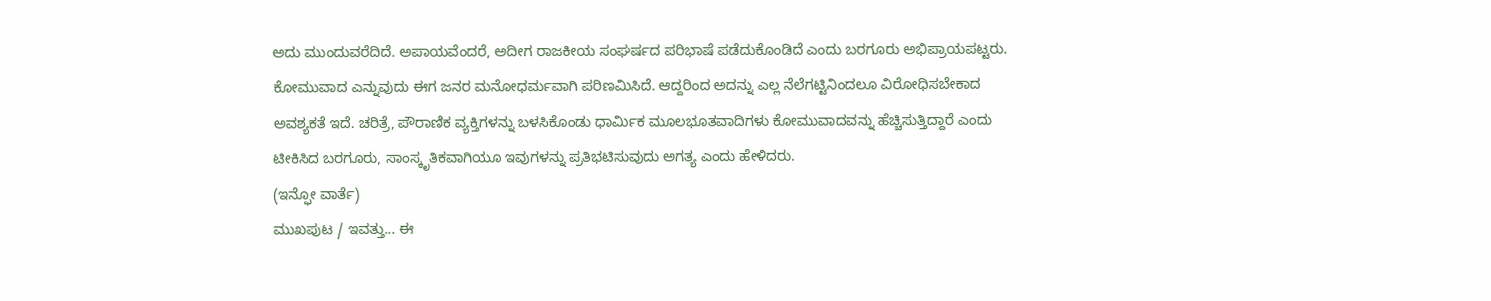ಅದು ಮುಂದುವರೆದಿದೆ. ಅಪಾಯವೆಂದರೆ, ಅದೀಗ ರಾಜಕೀಯ ಸಂಘರ್ಷದ ಪರಿಭಾಷೆ ಪಡೆದುಕೊಂಡಿದೆ ಎಂದು ಬರಗೂರು ಅಭಿಪ್ರಾಯಪಟ್ಟರು.
ಕೋಮುವಾದ ಎನ್ನುವುದು ಈಗ ಜನರ ಮನೋಧರ್ಮವಾಗಿ ಪರಿಣಮಿಸಿದೆ. ಆದ್ದರಿಂದ ಅದನ್ನು ಎಲ್ಲ ನೆಲೆಗಟ್ಟಿನಿಂದಲೂ ವಿರೋಧಿಸಬೇಕಾದ ಅವಶ್ಯಕತೆ ಇದೆ. ಚರಿತ್ರೆ, ಪೌರಾಣಿಕ ವ್ಯಕ್ತಿಗಳನ್ನು ಬಳಸಿಕೊಂಡು ಧಾರ್ಮಿಕ ಮೂಲಭೂತವಾದಿಗಳು ಕೋಮುವಾದವನ್ನು ಹೆಚ್ಚಿಸುತ್ತಿದ್ದಾರೆ ಎಂದು ಟೀಕಿಸಿದ ಬರಗೂರು, ಸಾಂಸ್ಕೃತಿಕವಾಗಿಯೂ ಇವುಗಳನ್ನು ಪ್ರತಿಭಟಿಸುವುದು ಅಗತ್ಯ ಎಂದು ಹೇಳಿದರು.
(ಇನ್ಫೋ ವಾರ್ತೆ)
ಮುಖಪುಟ / ಇವತ್ತು... ಈ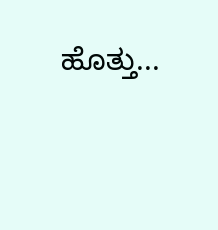ಹೊತ್ತು...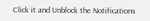Click it and Unblock the Notifications